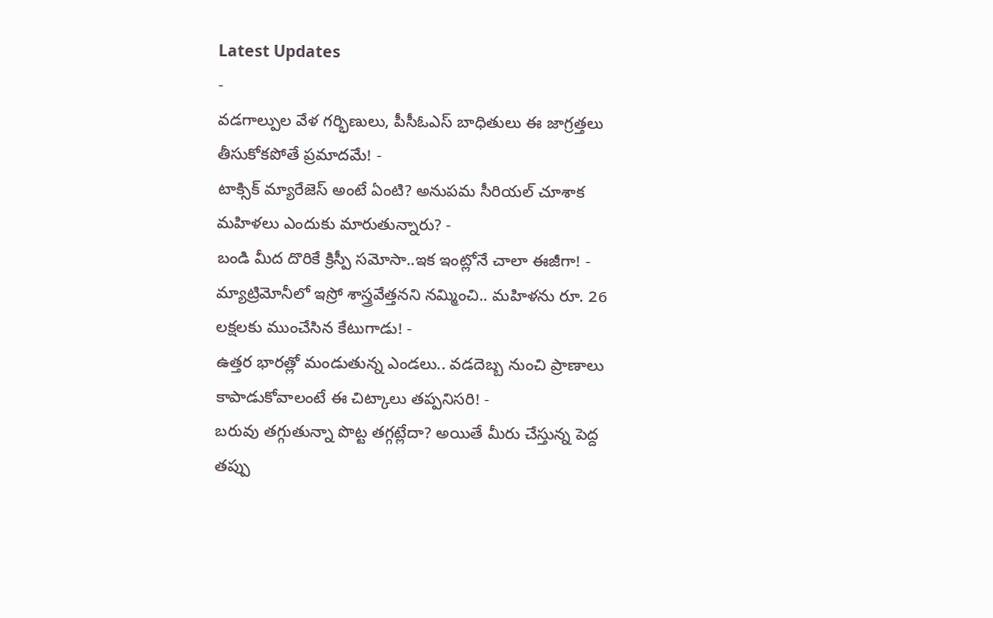Latest Updates
-
వడగాల్పుల వేళ గర్భిణులు, పీసీఓఎస్ బాధితులు ఈ జాగ్రత్తలు తీసుకోకపోతే ప్రమాదమే! -
టాక్సిక్ మ్యారేజెస్ అంటే ఏంటి? అనుపమ సీరియల్ చూశాక మహిళలు ఎందుకు మారుతున్నారు? -
బండి మీద దొరికే క్రిస్పీ సమోసా..ఇక ఇంట్లోనే చాలా ఈజీగా! -
మ్యాట్రిమోనీలో ఇస్రో శాస్త్రవేత్తనని నమ్మించి.. మహిళను రూ. 26 లక్షలకు ముంచేసిన కేటుగాడు! -
ఉత్తర భారత్లో మండుతున్న ఎండలు.. వడదెబ్బ నుంచి ప్రాణాలు కాపాడుకోవాలంటే ఈ చిట్కాలు తప్పనిసరి! -
బరువు తగ్గుతున్నా పొట్ట తగ్గట్లేదా? అయితే మీరు చేస్తున్న పెద్ద తప్పు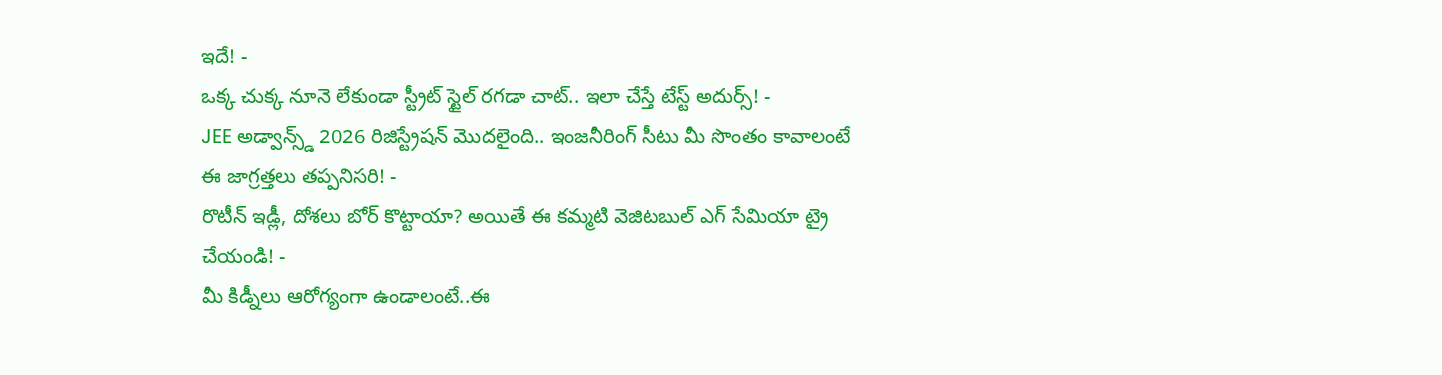ఇదే! -
ఒక్క చుక్క నూనె లేకుండా స్ట్రీట్ స్టైల్ రగడా చాట్.. ఇలా చేస్తే టేస్ట్ అదుర్స్! -
JEE అడ్వాన్స్డ్ 2026 రిజిస్ట్రేషన్ మొదలైంది.. ఇంజనీరింగ్ సీటు మీ సొంతం కావాలంటే ఈ జాగ్రత్తలు తప్పనిసరి! -
రొటీన్ ఇడ్లీ, దోశలు బోర్ కొట్టాయా? అయితే ఈ కమ్మటి వెజిటబుల్ ఎగ్ సేమియా ట్రై చేయండి! -
మీ కిడ్నీలు ఆరోగ్యంగా ఉండాలంటే..ఈ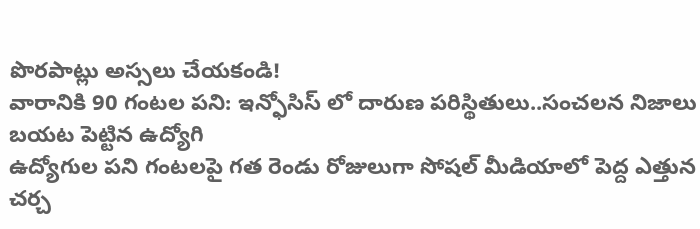పొరపాట్లు అస్సలు చేయకండి!
వారానికి 90 గంటల పని: ఇన్ఫోసిస్ లో దారుణ పరిస్థితులు..సంచలన నిజాలు బయట పెట్టిన ఉద్యోగి
ఉద్యోగుల పని గంటలపై గత రెండు రోజులుగా సోషల్ మీడియాలో పెద్ద ఎత్తున చర్చ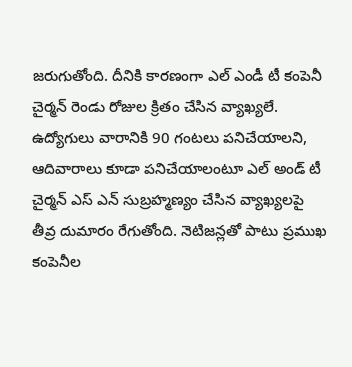జరుగుతోంది. దీనికి కారణంగా ఎల్ ఎండీ టీ కంపెనీ చైర్మన్ రెండు రోజుల క్రితం చేసిన వ్యాఖ్యలే. ఉద్యోగులు వారానికి 90 గంటలు పనిచేయాలని, ఆదివారాలు కూడా పనిచేయాలంటూ ఎల్ అండ్ టీ చైర్మన్ ఎస్ ఎన్ సుబ్రహ్మణ్యం చేసిన వ్యాఖ్యలపై తీవ్ర దుమారం రేగుతోంది. నెటిజన్లతో పాటు ప్రముఖ కంపెనీల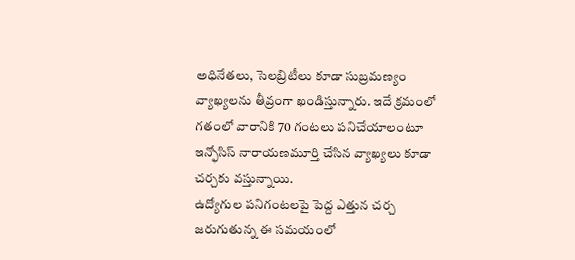అధినేతలు, సెలబ్రిటీలు కూడా సుబ్రమణ్యం వ్యాఖ్యలను తీవ్రంగా ఖండిస్తున్నారు. ఇదే క్రమంలో గతంలో వారానికి 70 గంటలు పనిచేయాలంటూ ఇన్ఫోసిస్ నారాయణమూర్తి చేసిన వ్యాఖ్యలు కూడా చర్చకు వస్తున్నాయి.
ఉద్యోగుల పనిగంటలపై పెద్ద ఎత్తున చర్చ జరుగుతున్న ఈ సమయంలో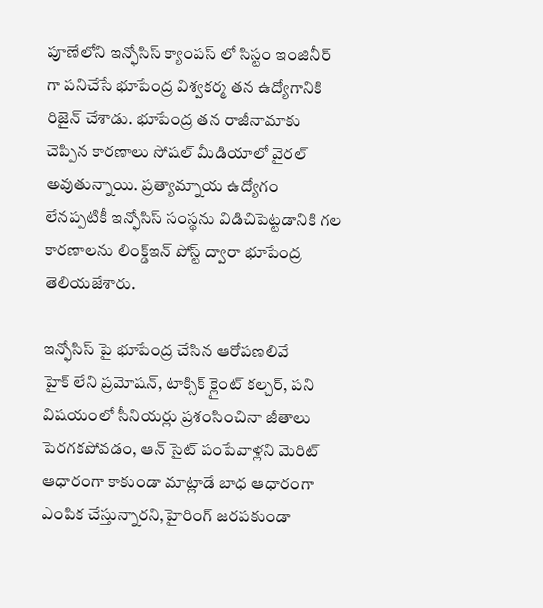పూణేలోని ఇన్ఫోసిస్ క్యాంపస్ లో సిస్టం ఇంజినీర్ గా పనిచేసే భూపేంద్ర విశ్వకర్మ తన ఉద్యోగానికి రిజైన్ చేశాడు. భూపేంద్ర తన రాజీనామాకు చెప్పిన కారణాలు సోషల్ మీడియాలో వైరల్ అవుతున్నాయి. ప్రత్యామ్నాయ ఉద్యోగం లేనప్పటికీ ఇన్ఫోసిస్ సంస్థను విడిచిపెట్టడానికి గల కారణాలను లింక్డ్ఇన్ పోస్ట్ ద్వారా భూపేంద్ర తెలియజేశారు.

ఇన్ఫోసిస్ పై భూపేంద్ర చేసిన ఆరోపణలివే
హైక్ లేని ప్రమోషన్, టాక్సిక్ క్లైంట్ కల్చర్, పని విషయంలో సీనియర్లు ప్రశంసించినా జీతాలు పెరగకపోవడం, ఆన్ సైట్ పంపేవాళ్లని మెరిట్ ఆధారంగా కాకుండా మాట్లాడే బాధ ఆధారంగా ఎంపిక చేస్తున్నారని,హైరింగ్ జరపకుండా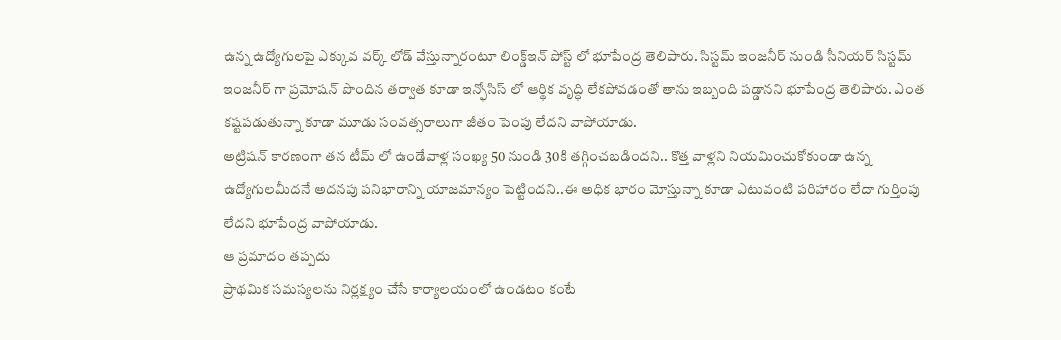ఉన్న ఉద్యోగులపై ఎక్కువ వర్క్ లోడ్ వేస్తున్నారంటూ లింక్డ్ఇన్ పోస్ట్ లో భూపేంద్ర తెలిపారు. సిస్టమ్ ఇంజనీర్ నుండి సీనియర్ సిస్టమ్ ఇంజనీర్ గా ప్రమోషన్ పొందిన తర్వాత కూడా ఇన్ఫోసిస్ లో ఆర్థిక వృద్ధి లేకపోవడంతో తాను ఇబ్బంది పడ్డానని భూపేంద్ర తెలిపారు. ఎంత కష్టపడుతున్నా కూడా మూడు సంవత్సరాలుగా జీతం పెంపు లేదని వాపోయాడు.
అట్రిషన్ కారణంగా తన టీమ్ లో ఉండేవాళ్ల సంఖ్య 50 నుండి 30కి తగ్గించబడిందని.. కొత్త వాళ్లని నియమించుకోకుండా ఉన్న ఉద్యోగులమీదనే అదనపు పనిభారాన్ని యాజమాన్యం పెట్టిందని..ఈ అధిక భారం మోస్తున్నా కూడా ఎటువంటి పరిహారం లేదా గుర్తింపు లేదని భూపేంద్ర వాపోయాడు.
ఆ ప్రమాదం తప్పదు
ప్రాథమిక సమస్యలను నిర్లక్ష్యం చేసే కార్యాలయంలో ఉండటం కంటే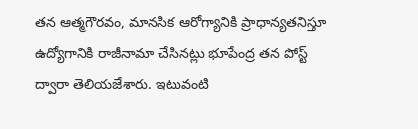తన ఆత్మగౌరవం, మానసిక ఆరోగ్యానికి ప్రాధాన్యతనిస్తూ ఉద్యోగానికి రాజీనామా చేసినట్లు భూపేంద్ర తన పోస్ట్ ద్వారా తెలియజేశారు. ఇటువంటి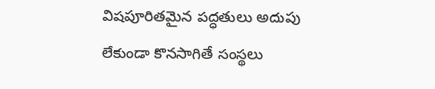విషపూరితమైన పద్ధతులు అదుపు లేకుండా కొనసాగితే సంస్థలు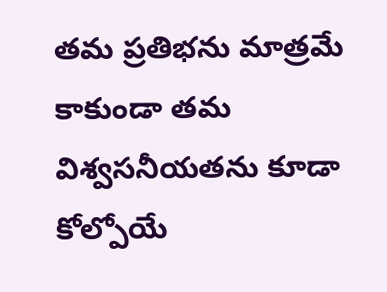తమ ప్రతిభను మాత్రమే కాకుండా తమ విశ్వసనీయతను కూడా కోల్పోయే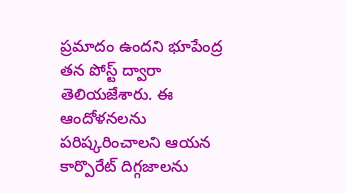ప్రమాదం ఉందని భూపేంద్ర తన పోస్ట్ ద్వారా తెలియజేశారు. ఈ ఆందోళనలను పరిష్కరించాలని ఆయన కార్పొరేట్ దిగ్గజాలను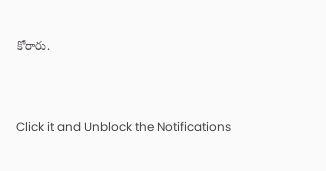కోరారు.



Click it and Unblock the Notifications